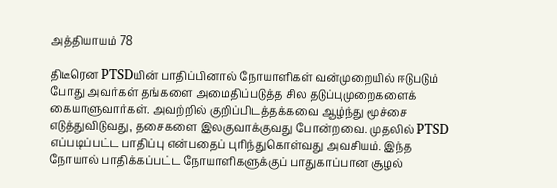அத்தியாயம் 78

திடீரென PTSDயின் பாதிப்பினால் நோயாளிகள் வன்முறையில் ஈடுபடும் போது அவர்கள் தங்களை அமைதிப்படுத்த சில தடுப்புமுறைகளைக் கையாளுவார்கள். அவற்றில் குறிப்பிடத்தக்கவை ஆழ்ந்து மூச்சை எடுத்துவிடுவது, தசைகளை இலகுவாக்குவது போன்றவை. முதலில் PTSD எப்படிப்பட்ட பாதிப்பு என்பதைப் புரிந்துகொள்வது அவசியம். இந்த நோயால் பாதிக்கப்பட்ட நோயாளிகளுக்குப் பாதுகாப்பான சூழல்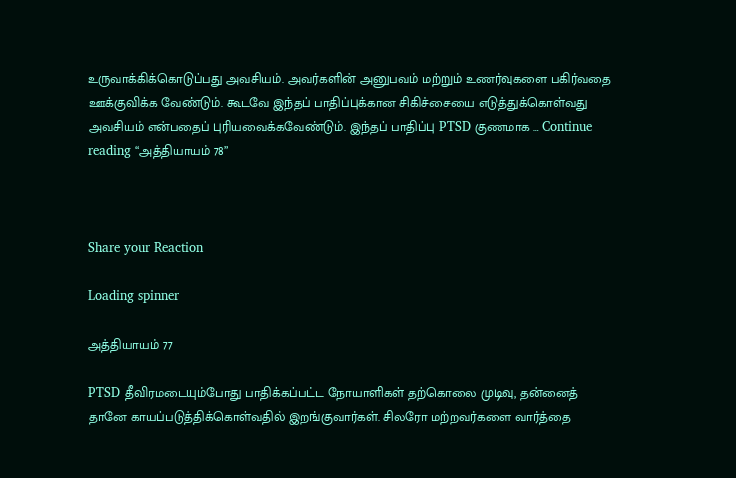உருவாக்கிக்கொடுப்பது அவசியம். அவர்களின் அனுபவம் மற்றும் உணர்வுகளை பகிர்வதை ஊக்குவிக்க வேண்டும். கூடவே இந்தப் பாதிப்புக்கான சிகிச்சையை எடுத்துக்கொள்வது அவசியம் என்பதைப் புரியவைக்கவேண்டும். இந்தப் பாதிப்பு PTSD குணமாக … Continue reading “அத்தியாயம் 78”



Share your Reaction

Loading spinner

அத்தியாயம் 77

PTSD தீவிரமடையும்போது பாதிக்கப்பட்ட நோயாளிகள் தற்கொலை முடிவு, தன்னைத் தானே காயப்படுத்திக்கொள்வதில் இறங்குவார்கள். சிலரோ மற்றவர்களை வார்த்தை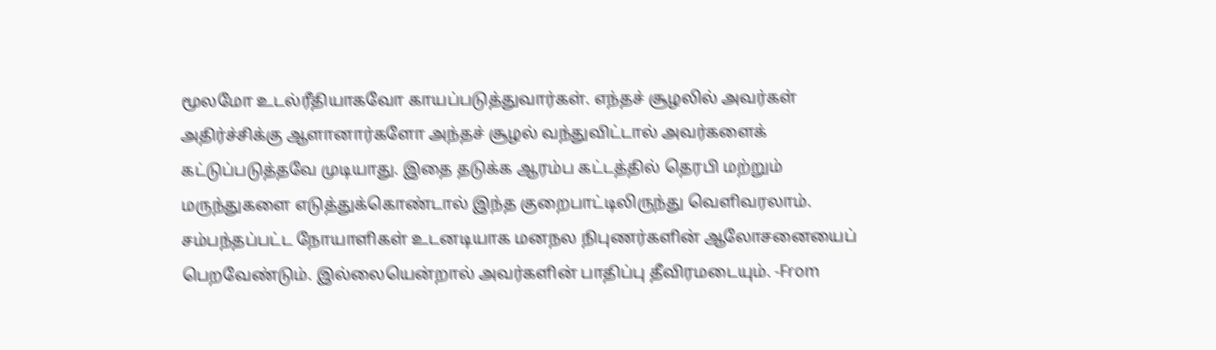மூலமோ உடல்ரீதியாகவோ காயப்படுத்துவார்கள். எந்தச் சூழலில் அவர்கள் அதிர்ச்சிக்கு ஆளானார்களோ அந்தச் சூழல் வந்துவிட்டால் அவர்களைக் கட்டுப்படுத்தவே முடியாது. இதை தடுக்க ஆரம்ப கட்டத்தில் தெரபி மற்றும் மருந்துகளை எடுத்துக்கொண்டால் இந்த குறைபாட்டிலிருந்து வெளிவரலாம். சம்பந்தப்பட்ட நோயாளிகள் உடனடியாக மனநல நிபுணர்களின் ஆலோசனையைப் பெறவேண்டும். இல்லையென்றால் அவர்களின் பாதிப்பு தீவிரமடையும். -From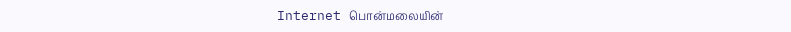Internet பொன்மலையின்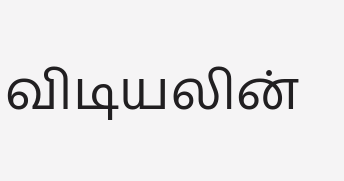விடியலின்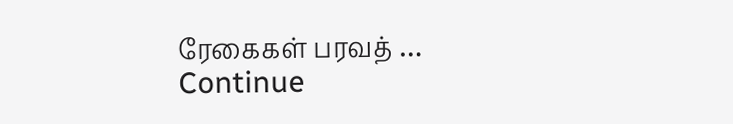ரேகைகள் பரவத் … Continue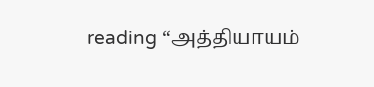reading “அத்தியாயம்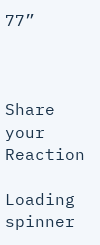77”



Share your Reaction

Loading spinner